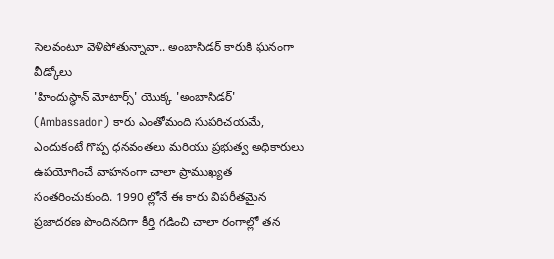సెలవంటూ వెళిపోతున్నావా.. అంబాసిడర్ కారుకి ఘనంగా వీడ్కోలు
'హిందుస్థాన్ మోటార్స్' యొక్క 'అంబాసిడర్' (Ambassador) కారు ఎంతోమంది సుపరిచయమే, ఎందుకంటే గొప్ప ధనవంతలు మరియు ప్రభుత్వ అధికారులు ఉపయోగించే వాహనంగా చాలా ప్రాముఖ్యత సంతరించుకుంది. 1990 ల్లోనే ఈ కారు విపరీతమైన ప్రజాదరణ పొందినదిగా కీర్తి గడించి చాలా రంగాల్లో తన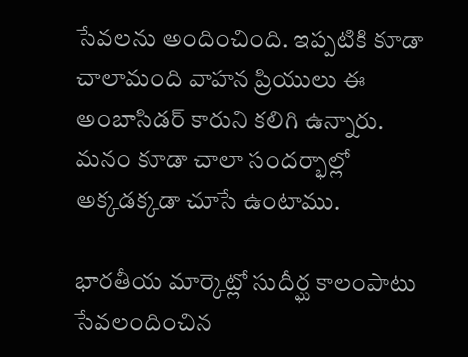సేవలను అందించింది. ఇప్పటికి కూడా చాలామంది వాహన ప్రియులు ఈ అంబాసిడర్ కారుని కలిగి ఉన్నారు. మనం కూడా చాలా సందర్భాల్లో అక్కడక్కడా చూసే ఉంటాము.

భారతీయ మార్కెట్లో సుదీర్ఘ కాలంపాటు సేవలందించిన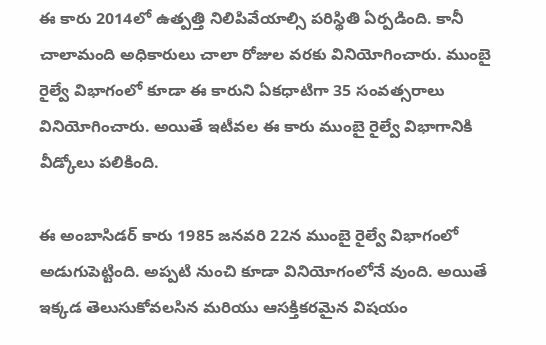ఈ కారు 2014లో ఉత్పత్తి నిలిపివేయాల్సి పరిస్థితి ఏర్పడింది. కానీ చాలామంది అధికారులు చాలా రోజుల వరకు వినియోగించారు. ముంబై రైల్వే విభాగంలో కూడా ఈ కారుని ఏకధాటిగా 35 సంవత్సరాలు వినియోగించారు. అయితే ఇటీవల ఈ కారు ముంబై రైల్వే విభాగానికి వీడ్కోలు పలికింది.

ఈ అంబాసిడర్ కారు 1985 జనవరి 22న ముంబై రైల్వే విభాగంలో అడుగుపెట్టింది. అప్పటి నుంచి కూడా వినియోగంలోనే వుంది. అయితే ఇక్కడ తెలుసుకోవలసిన మరియు ఆసక్తికరమైన విషయం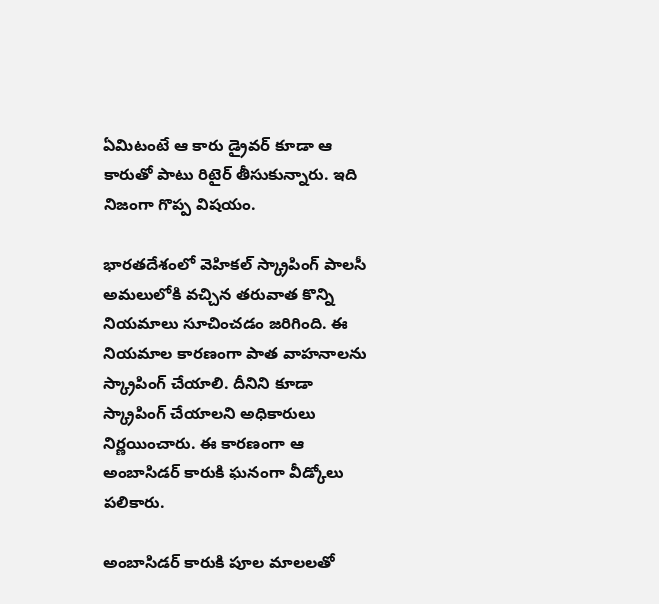ఏమిటంటే ఆ కారు డ్రైవర్ కూడా ఆ కారుతో పాటు రిటైర్ తీసుకున్నారు. ఇది నిజంగా గొప్ప విషయం.

భారతదేశంలో వెహికల్ స్క్రాపింగ్ పాలసీ అమలులోకి వచ్చిన తరువాత కొన్ని నియమాలు సూచించడం జరిగింది. ఈ నియమాల కారణంగా పాత వాహనాలను స్క్రాపింగ్ చేయాలి. దీనిని కూడా స్క్రాపింగ్ చేయాలని అధికారులు నిర్ణయించారు. ఈ కారణంగా ఆ అంబాసిడర్ కారుకి ఘనంగా వీడ్కోలు పలికారు.

అంబాసిడర్ కారుకి పూల మాలలతో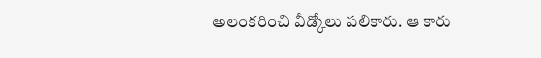అలంకరించి వీడ్కోలు పలికారు. ఆ కారు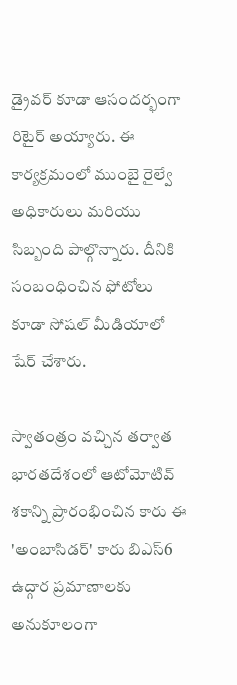డ్రైవర్ కూడా ఆసందర్భంగా రిటైర్ అయ్యారు. ఈ కార్యక్రమంలో ముంబై రైల్వే అధికారులు మరియు సిబ్బంది పాల్గొన్నారు. దీనికి సంబంధించిన ఫోటోలు కూడా సోషల్ మీడియాలో షేర్ చేశారు.

స్వాతంత్రం వచ్చిన తర్వాత భారతదేశంలో ఆటోమోటివ్ శకాన్ని ప్రారంభించిన కారు ఈ 'అంబాసిడర్' కారు బిఎస్6 ఉద్గార ప్రమాణాలకు అనుకూలంగా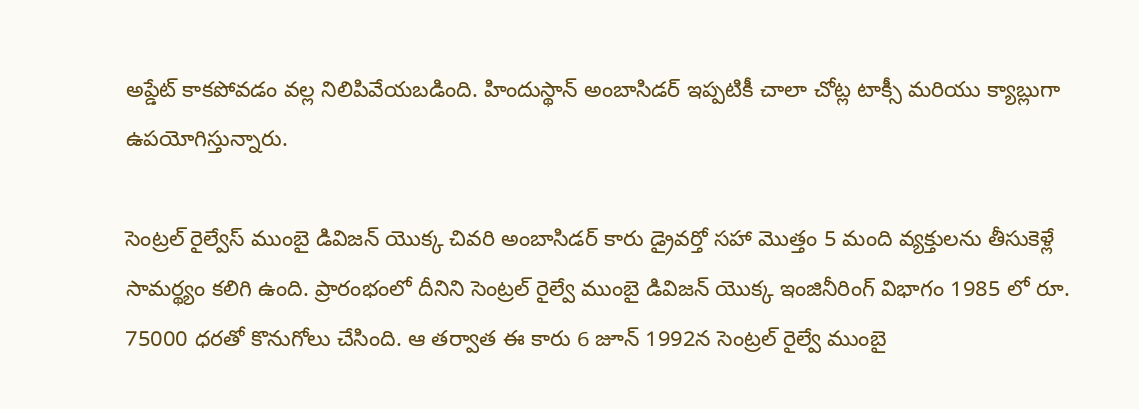అప్డేట్ కాకపోవడం వల్ల నిలిపివేయబడింది. హిందుస్థాన్ అంబాసిడర్ ఇప్పటికీ చాలా చోట్ల టాక్సీ మరియు క్యాబ్లుగా ఉపయోగిస్తున్నారు.

సెంట్రల్ రైల్వేస్ ముంబై డివిజన్ యొక్క చివరి అంబాసిడర్ కారు డ్రైవర్తో సహా మొత్తం 5 మంది వ్యక్తులను తీసుకెళ్లే సామర్థ్యం కలిగి ఉంది. ప్రారంభంలో దీనిని సెంట్రల్ రైల్వే ముంబై డివిజన్ యొక్క ఇంజినీరింగ్ విభాగం 1985 లో రూ. 75000 ధరతో కొనుగోలు చేసింది. ఆ తర్వాత ఈ కారు 6 జూన్ 1992న సెంట్రల్ రైల్వే ముంబై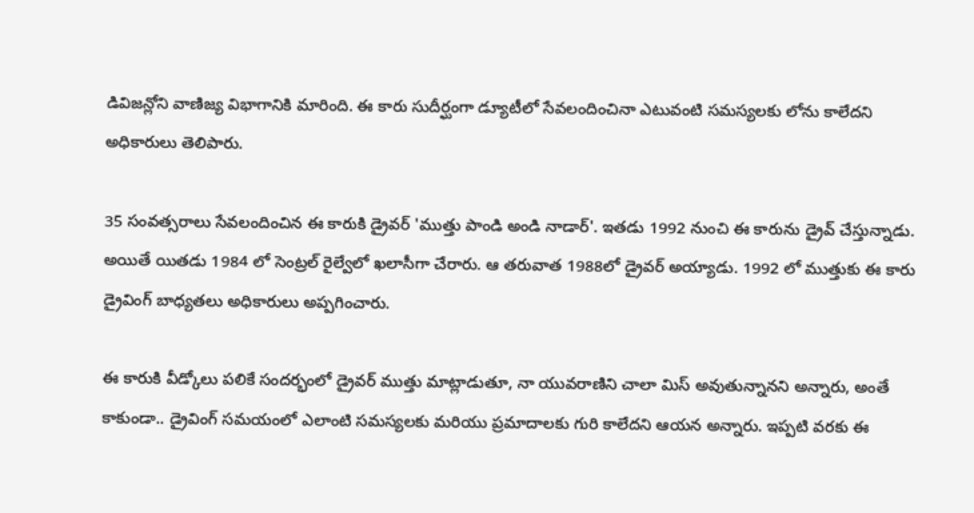డివిజన్లోని వాణిజ్య విభాగానికి మారింది. ఈ కారు సుదీర్ఘంగా డ్యూటీలో సేవలందించినా ఎటువంటి సమస్యలకు లోను కాలేదని అధికారులు తెలిపారు.

35 సంవత్సరాలు సేవలందించిన ఈ కారుకి డ్రైవర్ 'ముత్తు పాండి అండి నాడార్'. ఇతడు 1992 నుంచి ఈ కారును డ్రైవ్ చేస్తున్నాడు. అయితే యితడు 1984 లో సెంట్రల్ రైల్వేలో ఖలాసీగా చేరారు. ఆ తరువాత 1988లో డ్రైవర్ అయ్యాడు. 1992 లో ముత్తుకు ఈ కారు డ్రైవింగ్ బాధ్యతలు అధికారులు అప్పగించారు.

ఈ కారుకి వీడ్కోలు పలికే సందర్భంలో డ్రైవర్ ముత్తు మాట్లాడుతూ, నా యువరాణిని చాలా మిస్ అవుతున్నానని అన్నారు, అంతే కాకుండా.. డ్రైవింగ్ సమయంలో ఎలాంటి సమస్యలకు మరియు ప్రమాదాలకు గురి కాలేదని ఆయన అన్నారు. ఇప్పటి వరకు ఈ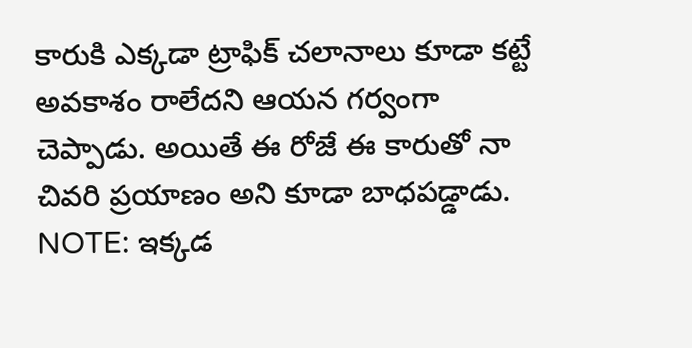కారుకి ఎక్కడా ట్రాఫిక్ చలానాలు కూడా కట్టే అవకాశం రాలేదని ఆయన గర్వంగా చెప్పాడు. అయితే ఈ రోజే ఈ కారుతో నా చివరి ప్రయాణం అని కూడా బాధపడ్డాడు.
NOTE: ఇక్కడ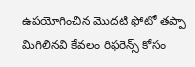ఉపయోగించిన మొదటి ఫోటో తప్పా మిగిలినవి కేవలం రిఫరెన్స్ కోసం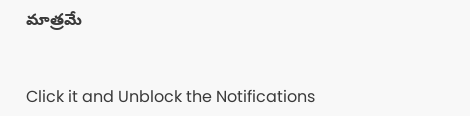మాత్రమే


Click it and Unblock the Notifications